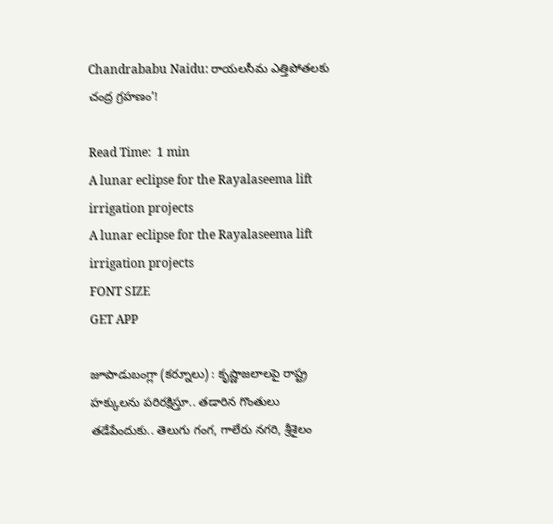Chandrababu Naidu: రాయలసీమ ఎత్తిపోతలకు చంద్ర గ్రహణం’!

Read Time:  1 min
A lunar eclipse for the Rayalaseema lift irrigation projects
A lunar eclipse for the Rayalaseema lift irrigation projects
FONT SIZE
GET APP

జూపాడుబంగ్లా (కర్నూలు) : కృష్ణాజలాలపై రాష్ట్ర హక్కులను పరిరక్షిస్తూ.. తడారిన గొంతులు
తడేపేందుకు.. తెలుగు గంగ, గాలేరు నగరి, శ్రీశైలం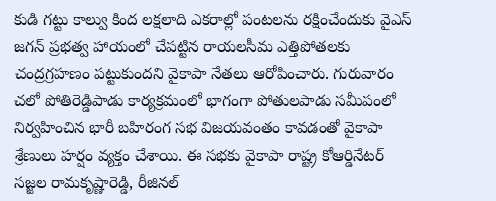కుడి గట్టు కాల్వు కింద లక్షలాది ఎకరాల్లో పంటలను రక్షించేందుకు వైఎస్ జగన్ ప్రభత్వ హాయంలో చేపట్టిన రాయలసీమ ఎత్తిపోతలకు చంద్రగ్రహణం పట్టుకుందని వైకాపా నేతలు ఆరోపించారు. గురువారం చలో పోతిరెడ్డిపాడు కార్యక్రమంలో భాగంగా పోతులపాడు సమీపంలో నిర్వహించిన భారీ బహిరంగ సభ విజయవంతం కావడంతో వైకాపా శ్రేణులు హర్షం వ్యక్తం చేశాయి. ఈ సభకు వైకాపా రాష్ట్ర కోఆర్డినేటర్ సజ్జల రామకృష్ణారెడ్డి, రీజినల్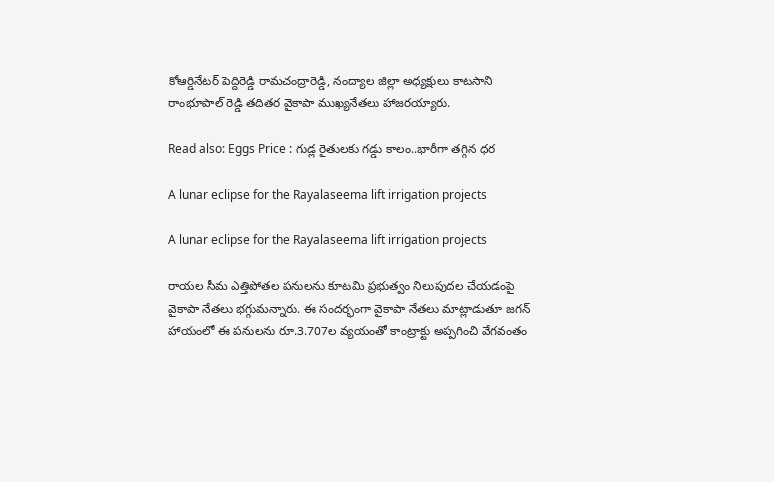కోఆర్డినేటర్ పెద్దిరెడ్డి రామచంద్రారెడ్డి, నంద్యాల జిల్లా అధ్యక్షులు కాటసాని రాంభూపాల్ రెడ్డి తదితర వైకాపా ముఖ్యనేతలు హాజరయ్యారు.

Read also: Eggs Price : గుడ్ల రైతులకు గడ్డు కాలం..భారీగా తగ్గిన ధర

A lunar eclipse for the Rayalaseema lift irrigation projects

A lunar eclipse for the Rayalaseema lift irrigation projects

రాయల సీమ ఎత్తిపోతల పనులను కూటమి ప్రభుత్వం నిలుపుదల చేయడంపై వైకాపా నేతలు భగ్గుమన్నారు. ఈ సందర్భంగా వైకాపా నేతలు మాట్లాడుతూ జగన్ హాయంలో ఈ పనులను రూ.3.707ల వ్యయంతో కాంట్రాక్టు అప్పగించి వేగవంతం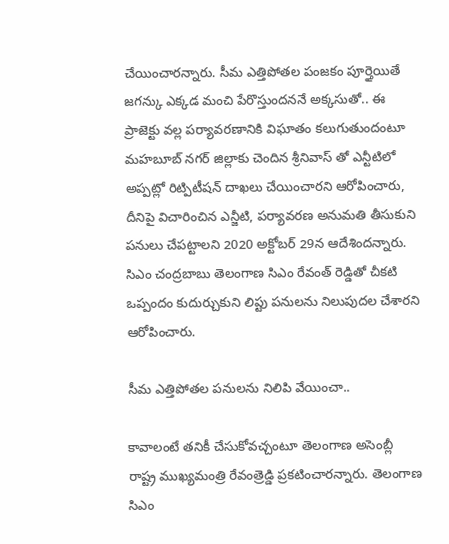చేయించారన్నారు. సీమ ఎత్తిపోతల పంజకం పూర్తైయితే జగన్కు ఎక్కడ మంచి పేరొస్తుందననే అక్కసుతో.. ఈ ప్రాజెక్టు వల్ల పర్యావరణానికి విఘాతం కలుగుతుందంటూ మహబూబ్ నగర్ జిల్లాకు చెందిన శ్రీనివాస్ తో ఎన్టీటిలో అప్పట్లో రిట్పిటీషన్ దాఖలు చేయించారని ఆరోపించారు, దీనిపై విచారించిన ఎన్జీటి, పర్యావరణ అనుమతి తీసుకుని పనులు చేపట్టాలని 2020 అక్టోబర్ 29న ఆదేశిందన్నారు. సిఎం చంద్రబాబు తెలంగాణ సిఎం రేవంత్ రెడ్డితో చీకటి ఒప్పందం కుదుర్చుకుని లిప్టు పనులను నిలుపుదల చేశారని ఆరోపించారు.

సీమ ఎత్తిపోతల పనులను నిలిపి వేయించా..

కావాలంటే తనికీ చేసుకోవచ్చంటూ తెలంగాణ అసెంబ్లీ రాష్ట్ర ముఖ్యమంత్రి రేవంత్రెడ్డి ప్రకటించారన్నారు. తెలంగాణ సిఎం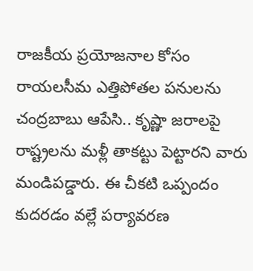రాజకీయ ప్రయోజనాల కోసం రాయలసీమ ఎత్తిపోతల పనులను చంద్రబాబు ఆపేసి.. కృష్ణా జరాలపై రాష్ట్రలను మళ్లీ తాకట్టు పెట్టారని వారు మండిపడ్డారు. ఈ చీకటి ఒప్పందం కుదరడం వల్లే పర్యావరణ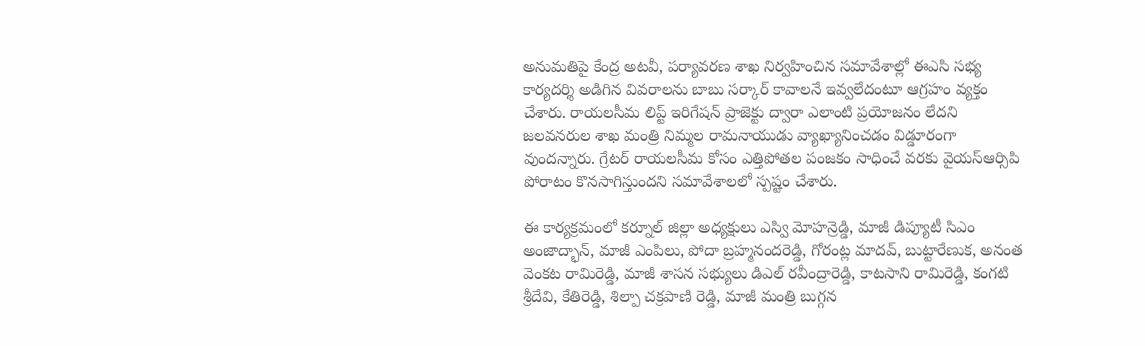అనుమతిపై కేంద్ర అటవీ, పర్యావరణ శాఖ నిర్వహించిన సమావేశాల్లో ఈఎసి సభ్య కార్యదర్శి అడిగిన వివరాలను బాబు సర్కార్ కావాలనే ఇవ్వలేదంటూ ఆగ్రహం వ్యక్తం చేశారు. రాయలసీమ లిప్ట్ ఇరిగేషన్ ప్రాజెక్టు ద్వారా ఎలాంటి ప్రయోజనం లేదని జలవనరుల శాఖ మంత్రి నిమ్మల రామనాయుడు వ్యాఖ్యానించడం విడ్డూరంగా వుందన్నారు. గ్రేటర్ రాయలసీమ కోసం ఎత్తిపోతల పంజకం సాధించే వరకు వైయస్ఆర్సిపి పోరాటం కొనసాగిస్తుందని సమావేశాలలో స్పష్టం చేశారు.

ఈ కార్యక్రమంలో కర్నూల్ జిల్లా అధ్యక్షులు ఎస్వి మోహన్రెడ్డి, మాజీ డిప్యూటీ సిఎం అంజాద్భాన్, మాజీ ఎంపిలు, పోదా బ్రహ్మనందరెడ్డి, గోరంట్ల మాదవ్, బుట్టారేణుక, అనంత వెంకట రామిరెడ్డి, మాజీ శాసన సభ్యులు డిఎల్ రవీంద్రారెడ్డి, కాటసాని రామిరెడ్డి, కంగటి శ్రీదేవి, కేతిరెడ్డి, శిల్పా చక్రపాణి రెడ్డి, మాజీ మంత్రి బుగ్గన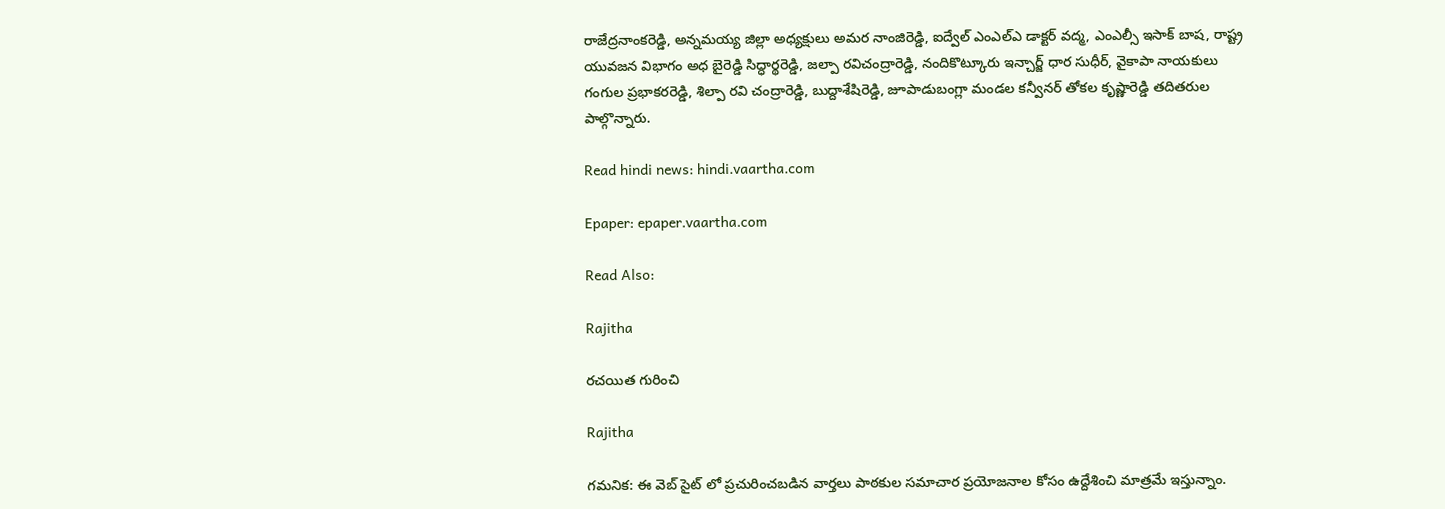రాజేద్రనాంకరెడ్డి, అన్నమయ్య జిల్లా అధ్యక్షులు అమర నాంజిరెడ్డి, ఐద్వేల్ ఎంఎల్ఎ డాక్టర్ వద్మ, ఎంఎల్సీ ఇసాక్ బాష, రాష్ట్ర యువజన విభాగం అధ బైరెడ్డి సిద్ధార్థరెడ్డి, జల్పా రవిచంద్రారెడ్డి, నందికొట్కూరు ఇన్చార్జ్ ధార సుధీర్, వైకాపా నాయకులు గంగుల ప్రభాకరరెడ్డి, శిల్పా రవి చంద్రారెడ్డి, బుద్దాశేషిరెడ్డి, జూపాడుబంగ్లా మండల కన్వీనర్ తోకల కృష్ణారెడ్డి తదితరుల పాల్గొన్నారు.

Read hindi news: hindi.vaartha.com

Epaper: epaper.vaartha.com

Read Also:

Rajitha

రచయిత గురించి

Rajitha

గమనిక: ఈ వెబ్ సైట్ లో ప్రచురించబడిన వార్తలు పాఠకుల సమాచార ప్రయోజనాల కోసం ఉద్దేశించి మాత్రమే ఇస్తున్నాం.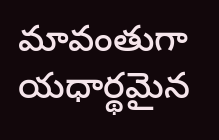మావంతుగా యధార్థమైన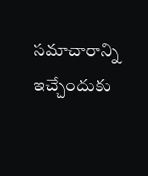సమాచారాన్ని ఇచ్చేందుకు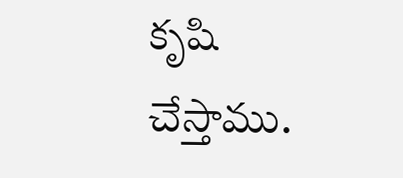కృషి చేస్తాము.